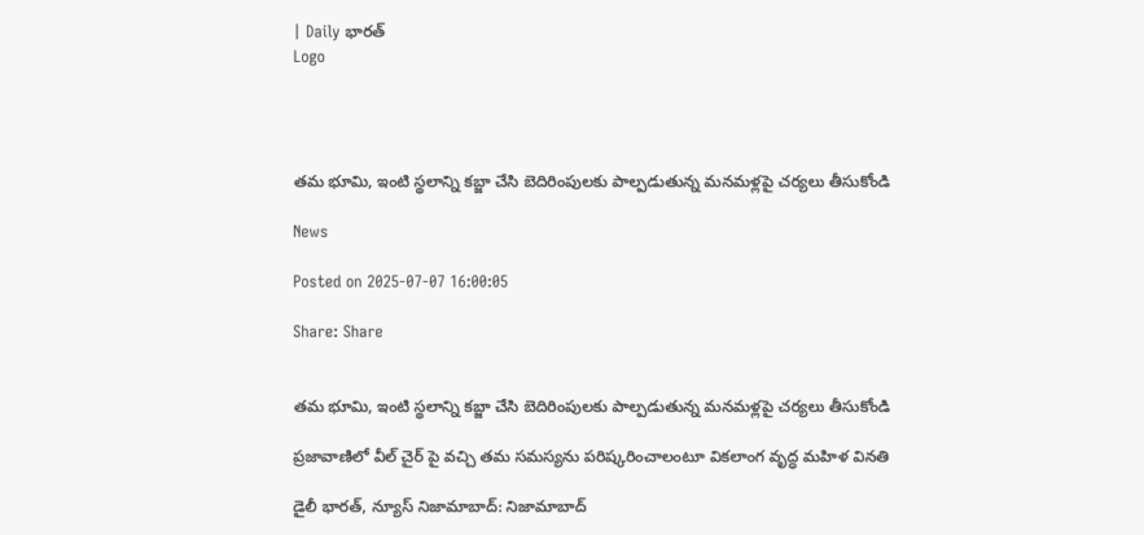| Daily భారత్
Logo




తమ భూమి, ఇంటి స్థలాన్ని కబ్జా చేసి బెదిరింపులకు పాల్పడుతున్న మనమళ్లపై చర్యలు తీసుకోండి

News

Posted on 2025-07-07 16:00:05

Share: Share


తమ భూమి, ఇంటి స్థలాన్ని కబ్జా చేసి బెదిరింపులకు పాల్పడుతున్న మనమళ్లపై చర్యలు తీసుకోండి

ప్రజావాణిలో వీల్ చైర్ పై వచ్చి తమ సమస్యను పరిష్కరించాలంటూ వికలాంగ వృద్ధ మహిళ వినతి

డైలీ భారత్, న్యూస్ నిజామాబాద్: నిజామాబాద్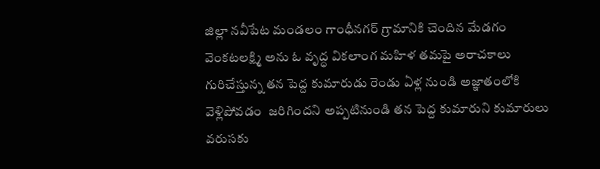జిల్లా నవీపేట మండలం గాంధీనగర్ గ్రామానికి చెందిన మేడగం వెంకటలక్ష్మి అను ఓ వృద్ధ వికలాంగ మహిళ తమపై అరాచకాలు గురిచేస్తున్న తన పెద్ద కుమారుడు రెండు ఏళ్ల నుండి అజ్ఞాతంలోకి వెళ్లిపోవడం  జరిగిందని అప్పటినుండి తన పెద్ద కుమారుని కుమారులు వరుసకు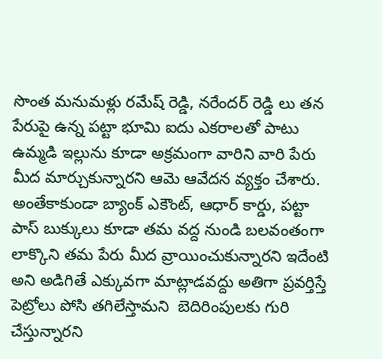సొంత మనుమళ్లు రమేష్ రెడ్డి, నరేందర్ రెడ్డి లు తన పేరుపై ఉన్న పట్టా భూమి ఐదు ఎకరాలతో పాటు ఉమ్మడి ఇల్లును కూడా అక్రమంగా వారిని వారి పేరు మీద మార్చుకున్నారని ఆమె ఆవేదన వ్యక్తం చేశారు. అంతేకాకుండా బ్యాంక్ ఎకౌంట్, ఆధార్ కార్డు, పట్టా పాస్ బుక్కులు కూడా తమ వద్ద నుండి బలవంతంగా లాక్కొని తమ పేరు మీద వ్రాయించుకున్నారని ఇదేంటి అని అడిగితే ఎక్కువగా మాట్లాడవద్దు అతిగా ప్రవర్తిస్తే పెట్రోలు పోసి తగిలేస్తామని  బెదిరింపులకు గురి చేస్తున్నారని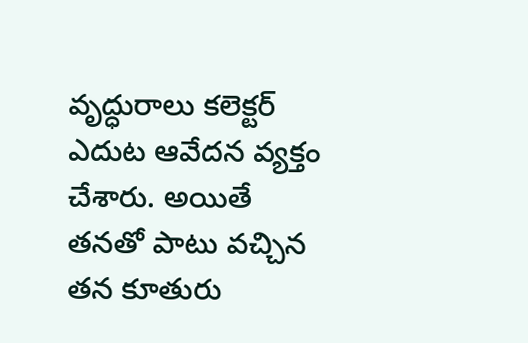వృద్ధురాలు కలెక్టర్ ఎదుట ఆవేదన వ్యక్తం చేశారు. అయితే తనతో పాటు వచ్చిన తన కూతురు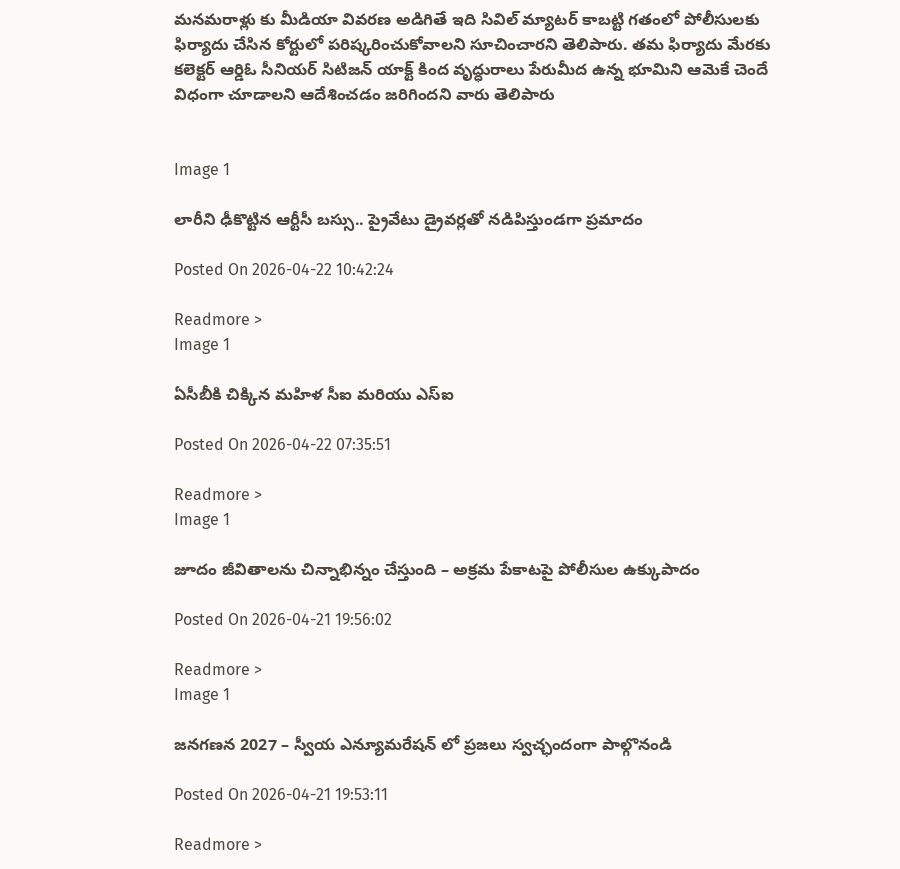మనమరాళ్లు కు మీడియా వివరణ అడిగితే ఇది సివిల్ మ్యాటర్ కాబట్టి గతంలో పోలీసులకు ఫిర్యాదు చేసిన కోర్టులో పరిష్కరించుకోవాలని సూచించారని తెలిపారు. తమ ఫిర్యాదు మేరకు కలెక్టర్ ఆర్డిఓ సీనియర్ సిటిజన్ యాక్ట్ కింద వృద్ధురాలు పేరుమీద ఉన్న భూమిని ఆమెకే చెందే విధంగా చూడాలని ఆదేశించడం జరిగిందని వారు తెలిపారు


Image 1

లారీని ఢీకొట్టిన ఆర్టీసీ బస్సు.. ప్రైవేటు డ్రైవర్లతో నడిపిస్తుండగా ప్రమాదం

Posted On 2026-04-22 10:42:24

Readmore >
Image 1

ఏసీబీకి చిక్కిన మహిళ సీఐ మరియు ఎస్ఐ

Posted On 2026-04-22 07:35:51

Readmore >
Image 1

జూదం జీవితాలను చిన్నాభిన్నం చేస్తుంది – అక్రమ పేకాటపై పోలీసుల ఉక్కుపాదం

Posted On 2026-04-21 19:56:02

Readmore >
Image 1

జనగణన 2027 – స్వీయ ఎన్యూమరేషన్ లో ప్రజలు స్వచ్ఛందంగా పాల్గొనండి

Posted On 2026-04-21 19:53:11

Readmore >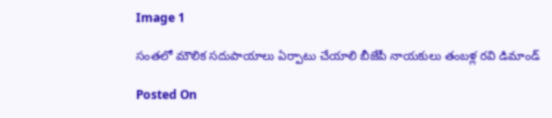Image 1

సంతలో మౌలిక సదుపాయాలు ఏర్పాటు చేయాలి బీజేపీ నాయకులు తంబళ్ల రవి డిమాండ్

Posted On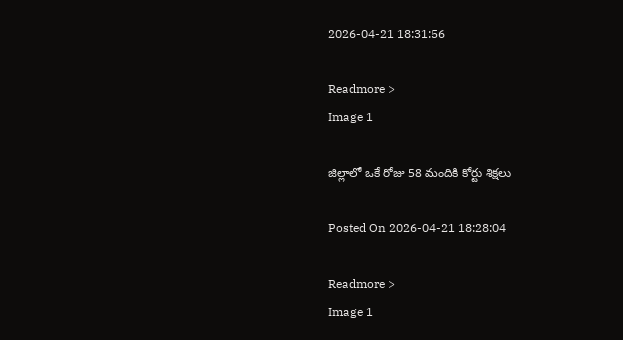2026-04-21 18:31:56

Readmore >
Image 1

జిల్లాలో ఒకే రోజు 58 మందికి కోర్టు శిక్షలు

Posted On 2026-04-21 18:28:04

Readmore >
Image 1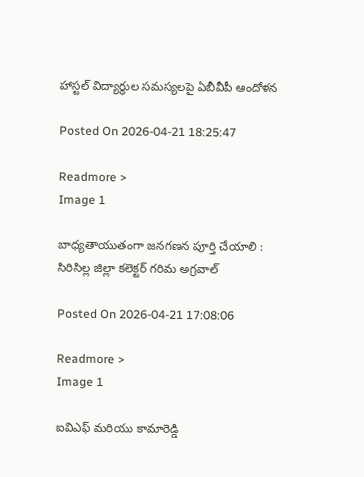హాస్టల్ విద్యార్థుల సమస్యలపై ఏబీవీపీ ఆందోళన

Posted On 2026-04-21 18:25:47

Readmore >
Image 1

బాధ్యతాయుతంగా జనగణన పూర్తి చేయాలి : సిరిసిల్ల జిల్లా కలెక్టర్ గరిమ అగ్రవాల్

Posted On 2026-04-21 17:08:06

Readmore >
Image 1

ఐవిఎఫ్ మరియు కామారెడ్డి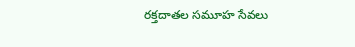రక్తదాతల సమూహ సేవలు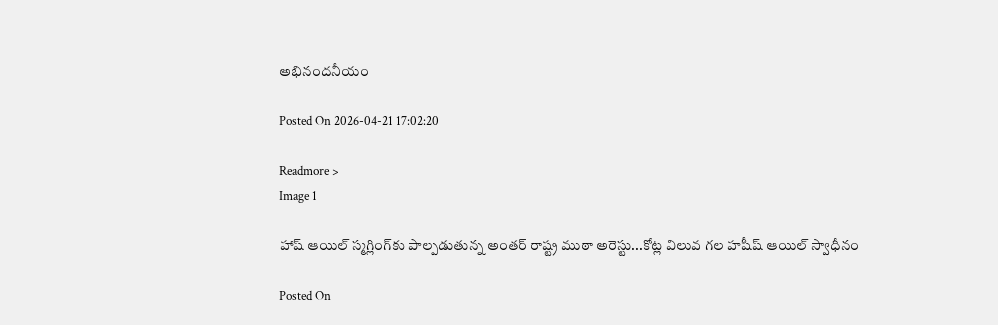అభినందనీయం

Posted On 2026-04-21 17:02:20

Readmore >
Image 1

హాష్ ఆయిల్ స్మగ్లింగ్‌కు పాల్పడుతున్న అంతర్ రాష్ట్ర ముఠా అరెస్టు...కోట్ల విలువ గల హషీష్ ఆయిల్ స్వాధీనం

Posted On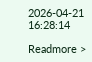2026-04-21 16:28:14

Readmore >